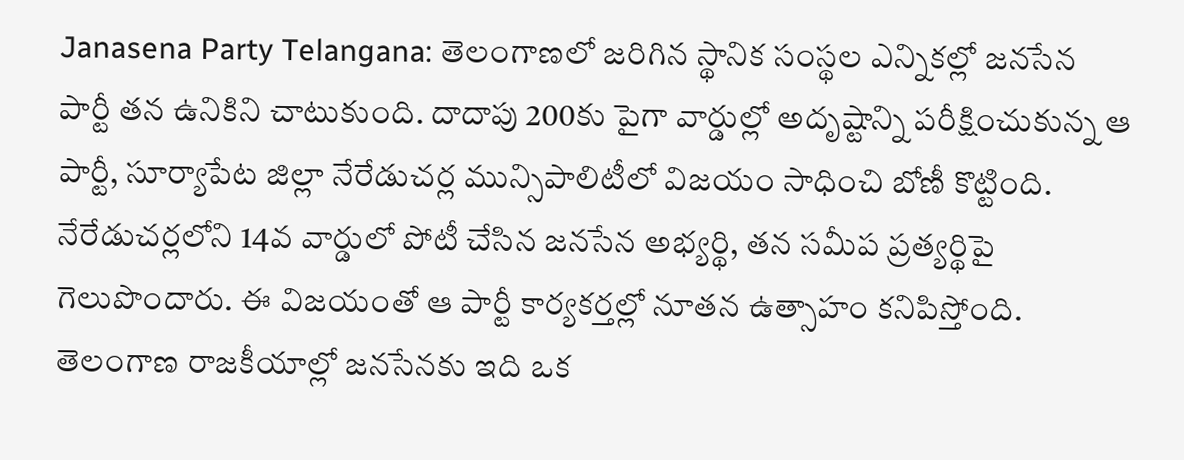Janasena Party Telangana: తెలంగాణలో జరిగిన స్థానిక సంస్థల ఎన్నికల్లో జనసేన పార్టీ తన ఉనికిని చాటుకుంది. దాదాపు 200కు పైగా వార్డుల్లో అదృష్టాన్ని పరీక్షించుకున్న ఆ పార్టీ, సూర్యాపేట జిల్లా నేరేడుచర్ల మున్సిపాలిటీలో విజయం సాధించి బోణీ కొట్టింది. నేరేడుచర్లలోని 14వ వార్డులో పోటీ చేసిన జనసేన అభ్యర్థి, తన సమీప ప్రత్యర్థిపై గెలుపొందారు. ఈ విజయంతో ఆ పార్టీ కార్యకర్తల్లో నూతన ఉత్సాహం కనిపిస్తోంది. తెలంగాణ రాజకీయాల్లో జనసేనకు ఇది ఒక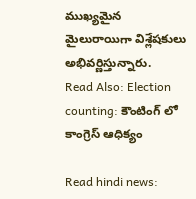ముఖ్యమైన మైలురాయిగా విశ్లేషకులు అభివర్ణిస్తున్నారు.
Read Also: Election counting: కౌంటింగ్ లో కాంగ్రెస్ ఆధిక్యం

Read hindi news: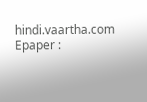hindi.vaartha.com
Epaper :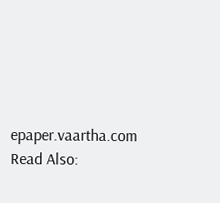epaper.vaartha.com
Read Also: